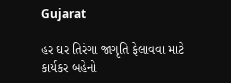Gujarat

હર ઘર તિરંગા જાગૃતિ ફેલાવવા માટે કાર્યકર બહેનો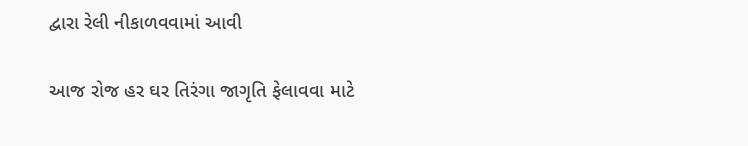દ્વારા રેલી નીકાળવવામાં આવી

આજ રોજ હર ઘર તિરંગા જાગૃતિ ફેલાવવા માટે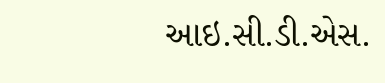આઇ.સી.ડી.એસ.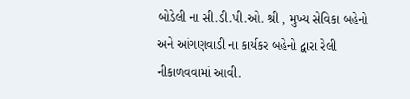બોડેલી ના સી.ડી.પી.ઓ. શ્રી , મુખ્ય સેવિકા બહેનો અને આંગણવાડી ના કાર્યકર બહેનો દ્વારા રેલી નીકાળવવામાં આવી.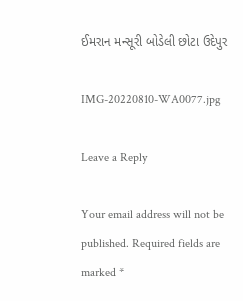ઈમરાન મન્સૂરી બોડેલી છોટા ઉદેપુર

IMG-20220810-WA0077.jpg

Leave a Reply

Your email address will not be published. Required fields are marked *